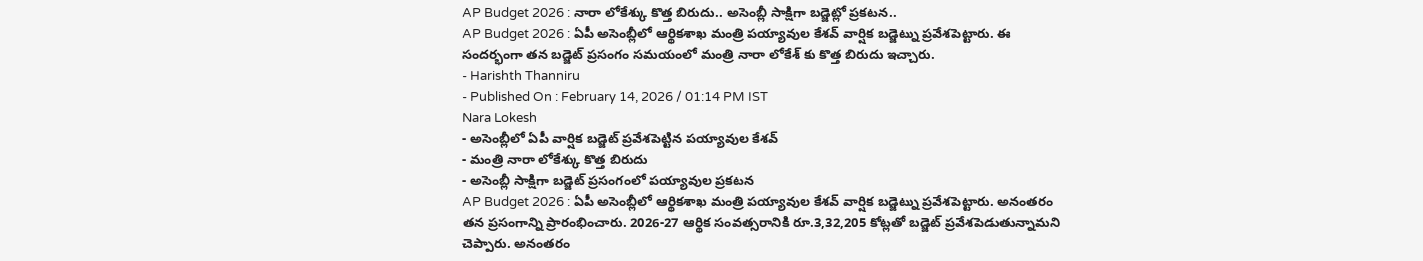AP Budget 2026 : నారా లోకేశ్కు కొత్త బిరుదు.. అసెంబ్లీ సాక్షిగా బడ్జెట్లో ప్రకటన..
AP Budget 2026 : ఏపీ అసెంబ్లీలో ఆర్థికశాఖ మంత్రి పయ్యావుల కేశవ్ వార్షిక బడ్జెట్ను ప్రవేశపెట్టారు. ఈ సందర్భంగా తన బడ్జెట్ ప్రసంగం సమయంలో మంత్రి నారా లోకేశ్ కు కొత్త బిరుదు ఇచ్చారు.
- Harishth Thanniru
- Published On : February 14, 2026 / 01:14 PM IST
Nara Lokesh
- అసెంబ్లీలో ఏపీ వార్షిక బడ్జెట్ ప్రవేశపెట్టిన పయ్యావుల కేశవ్
- మంత్రి నారా లోకేశ్కు కొత్త బిరుదు
- అసెంబ్లీ సాక్షిగా బడ్జెట్ ప్రసంగంలో పయ్యావుల ప్రకటన
AP Budget 2026 : ఏపీ అసెంబ్లీలో ఆర్థికశాఖ మంత్రి పయ్యావుల కేశవ్ వార్షిక బడ్జెట్ను ప్రవేశపెట్టారు. అనంతరం తన ప్రసంగాన్ని ప్రారంభించారు. 2026-27 ఆర్థిక సంవత్సరానికి రూ.3,32,205 కోట్లతో బడ్జెట్ ప్రవేశపెడుతున్నామని చెప్పారు. అనంతరం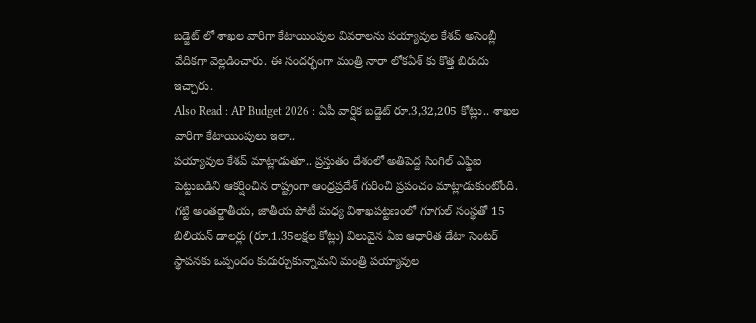బడ్జెట్ లో శాఖల వారిగా కేటాయింపుల వివరాలను పయ్యావుల కేశవ్ అసెంబ్లీ వేదికగా వెల్లడించారు. ఈ సందర్భంగా మంత్రి నారా లోకఏశ్ కు కొత్త బిరుదు ఇచ్చారు.
Also Read : AP Budget 2026 : ఏపీ వార్షిక బడ్జెట్ రూ.3,32,205 కోట్లు.. శాఖల వారిగా కేటాయింపులు ఇలా..
పయ్యావుల కేశవ్ మాట్లాడుతూ.. ప్రస్తుతం దేశంలో అతిపెద్ద సింగిల్ ఎఫ్డిఐ పెట్టుబడిని ఆకర్షించిన రాష్ట్రంగా ఆంధ్రప్రదేశ్ గురించి ప్రపంచం మాట్లాడుకుంటోంది. గట్టి అంతర్జాతీయ, జాతీయ పోటీ మధ్య విశాఖపట్టణంలో గూగుల్ సంస్థతో 15 బిలియన్ డాలర్లు (రూ.1.35లక్షల కోట్లు) విలువైన ఏఐ ఆధారిత డేటా సెంటర్ స్థాపనకు ఒప్పందం కుదుర్చుకున్నామని మంత్రి పయ్యావుల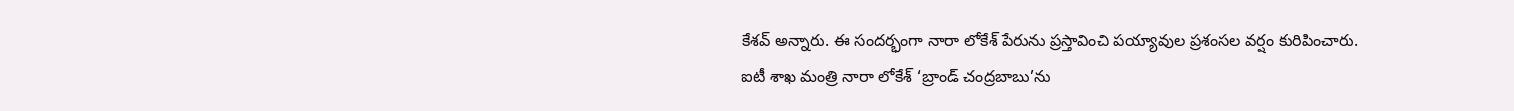కేశవ్ అన్నారు. ఈ సందర్భంగా నారా లోకేశ్ పేరును ప్రస్తావించి పయ్యావుల ప్రశంసల వర్షం కురిపించారు.
ఐటీ శాఖ మంత్రి నారా లోకేశ్ ‘బ్రాండ్ చంద్రబాబు’ను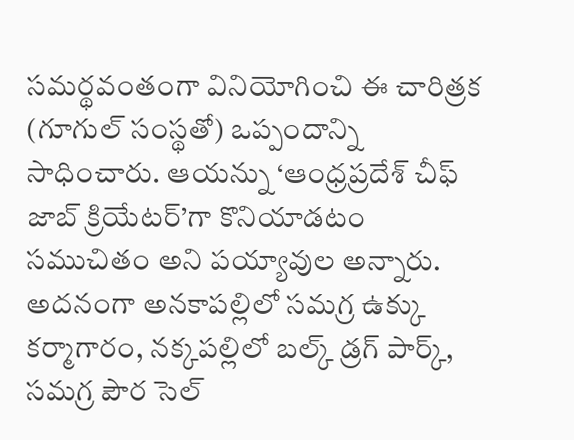సమర్థవంతంగా వినియోగించి ఈ చారిత్రక (గూగుల్ సంస్థతో) ఒప్పందాన్ని సాధించారు. ఆయన్ను ‘ఆంధ్రప్రదేశ్ చీఫ్ జాబ్ క్రియేటర్’గా కొనియాడటం సముచితం అని పయ్యావుల అన్నారు. అదనంగా అనకాపల్లిలో సమగ్ర ఉక్కు కర్మాగారం, నక్కపల్లిలో బల్క్ డ్రగ్ పార్క్, సమగ్ర పౌర సెల్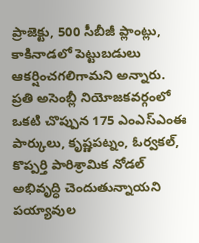ప్రాజెక్టు, 500 సీబీజీ ప్లాంట్లు, కాకినాడలో పెట్టుబడులు ఆకర్షించగలిగామని అన్నారు. ప్రతి అసెంబ్లీ నియోజకవర్గంలో ఒకటి చొప్పున 175 ఎంఎస్ఎంఈ పార్కులు, కృష్ణపట్నం, ఓర్వకల్, కొప్పర్తి పారిశ్రామిక నోడల్ అభివృద్ధి చెందుతున్నాయని పయ్యావుల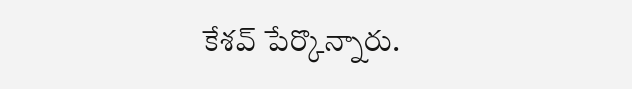కేశవ్ పేర్కొన్నారు.